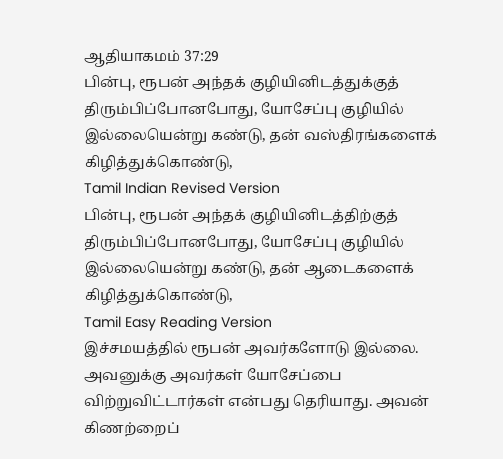ஆதியாகமம் 37:29
பின்பு, ரூபன் அந்தக் குழியினிடத்துக்குத் திரும்பிப்போனபோது, யோசேப்பு குழியில் இல்லையென்று கண்டு, தன் வஸ்திரங்களைக் கிழித்துக்கொண்டு,
Tamil Indian Revised Version
பின்பு, ரூபன் அந்தக் குழியினிடத்திற்குத் திரும்பிப்போனபோது, யோசேப்பு குழியில் இல்லையென்று கண்டு, தன் ஆடைகளைக் கிழித்துக்கொண்டு,
Tamil Easy Reading Version
இச்சமயத்தில் ரூபன் அவர்களோடு இல்லை. அவனுக்கு அவர்கள் யோசேப்பை விற்றுவிட்டார்கள் என்பது தெரியாது. அவன் கிணற்றைப்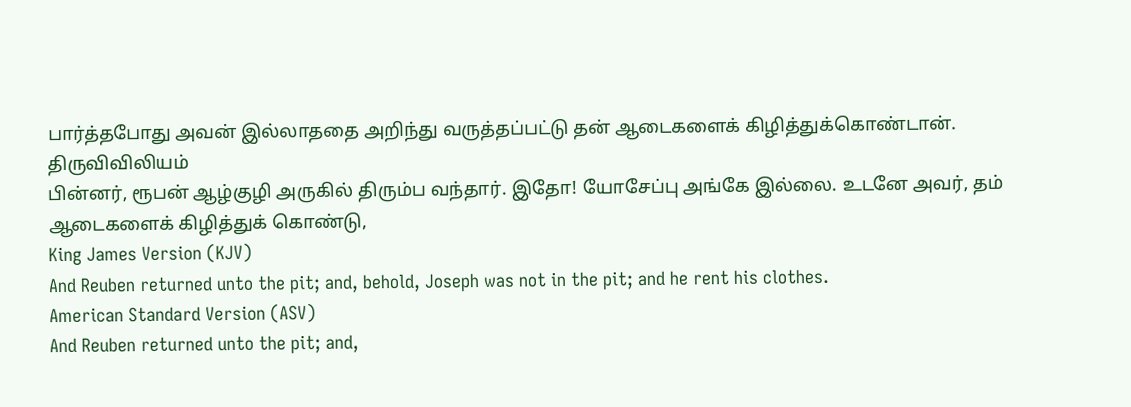பார்த்தபோது அவன் இல்லாததை அறிந்து வருத்தப்பட்டு தன் ஆடைகளைக் கிழித்துக்கொண்டான்.
திருவிவிலியம்
பின்னர், ரூபன் ஆழ்குழி அருகில் திரும்ப வந்தார். இதோ! யோசேப்பு அங்கே இல்லை. உடனே அவர், தம் ஆடைகளைக் கிழித்துக் கொண்டு,
King James Version (KJV)
And Reuben returned unto the pit; and, behold, Joseph was not in the pit; and he rent his clothes.
American Standard Version (ASV)
And Reuben returned unto the pit; and,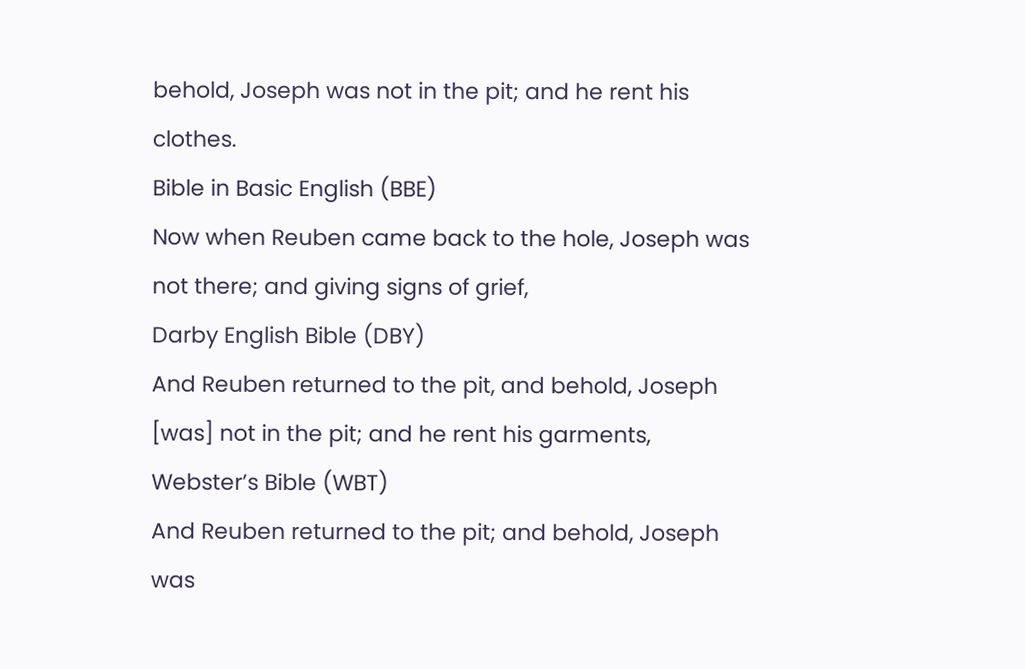behold, Joseph was not in the pit; and he rent his clothes.
Bible in Basic English (BBE)
Now when Reuben came back to the hole, Joseph was not there; and giving signs of grief,
Darby English Bible (DBY)
And Reuben returned to the pit, and behold, Joseph [was] not in the pit; and he rent his garments,
Webster’s Bible (WBT)
And Reuben returned to the pit; and behold, Joseph was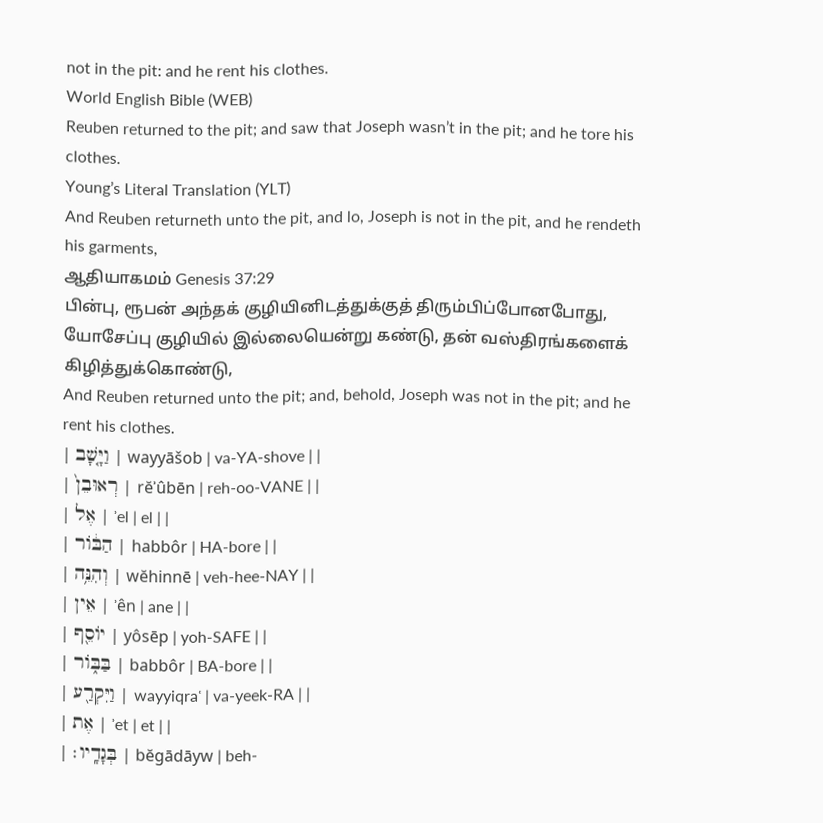not in the pit: and he rent his clothes.
World English Bible (WEB)
Reuben returned to the pit; and saw that Joseph wasn’t in the pit; and he tore his clothes.
Young’s Literal Translation (YLT)
And Reuben returneth unto the pit, and lo, Joseph is not in the pit, and he rendeth his garments,
ஆதியாகமம் Genesis 37:29
பின்பு, ரூபன் அந்தக் குழியினிடத்துக்குத் திரும்பிப்போனபோது, யோசேப்பு குழியில் இல்லையென்று கண்டு, தன் வஸ்திரங்களைக் கிழித்துக்கொண்டு,
And Reuben returned unto the pit; and, behold, Joseph was not in the pit; and he rent his clothes.
| וַיָּ֤שָׁב | wayyāšob | va-YA-shove | |
| רְאוּבֵן֙ | rĕʾûbēn | reh-oo-VANE | |
| אֶל | ʾel | el | |
| הַבּ֔וֹר | habbôr | HA-bore | |
| וְהִנֵּ֥ה | wĕhinnē | veh-hee-NAY | |
| אֵין | ʾên | ane | |
| יוֹסֵ֖ף | yôsēp | yoh-SAFE | |
| בַּבּ֑וֹר | babbôr | BA-bore | |
| וַיִּקְרַ֖ע | wayyiqraʿ | va-yeek-RA | |
| אֶת | ʾet | et | |
| בְּגָדָֽיו׃ | bĕgādāyw | beh-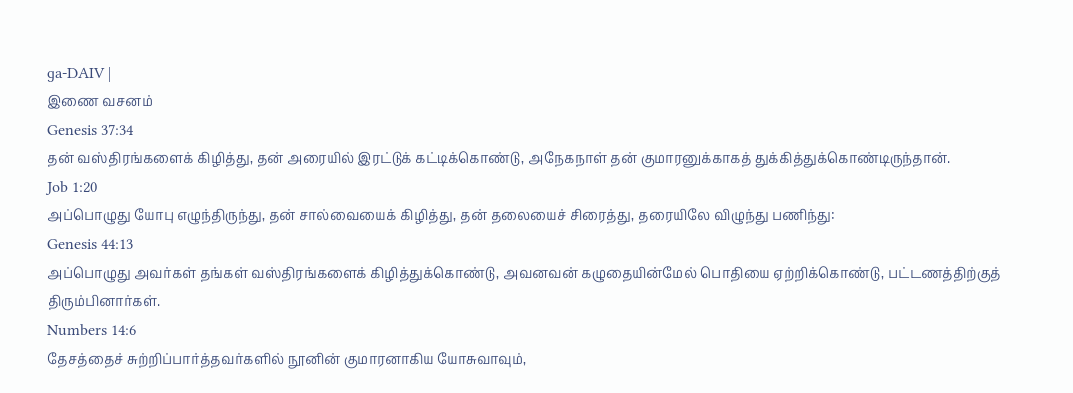ɡa-DAIV |
இணை வசனம்
Genesis 37:34
தன் வஸ்திரங்களைக் கிழித்து, தன் அரையில் இரட்டுக் கட்டிக்கொண்டு, அநேகநாள் தன் குமாரனுக்காகத் துக்கித்துக்கொண்டிருந்தான்.
Job 1:20
அப்பொழுது யோபு எழுந்திருந்து, தன் சால்வையைக் கிழித்து, தன் தலையைச் சிரைத்து, தரையிலே விழுந்து பணிந்து:
Genesis 44:13
அப்பொழுது அவர்கள் தங்கள் வஸ்திரங்களைக் கிழித்துக்கொண்டு, அவனவன் கழுதையின்மேல் பொதியை ஏற்றிக்கொண்டு, பட்டணத்திற்குத் திரும்பினார்கள்.
Numbers 14:6
தேசத்தைச் சுற்றிப்பார்த்தவர்களில் நூனின் குமாரனாகிய யோசுவாவும்,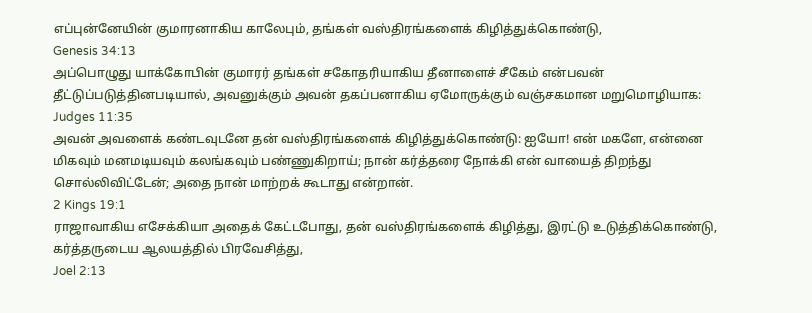எப்புன்னேயின் குமாரனாகிய காலேபும், தங்கள் வஸ்திரங்களைக் கிழித்துக்கொண்டு,
Genesis 34:13
அப்பொழுது யாக்கோபின் குமாரர் தங்கள் சகோதரியாகிய தீனாளைச் சீகேம் என்பவன் தீட்டுப்படுத்தினபடியால், அவனுக்கும் அவன் தகப்பனாகிய ஏமோருக்கும் வஞ்சகமான மறுமொழியாக:
Judges 11:35
அவன் அவளைக் கண்டவுடனே தன் வஸ்திரங்களைக் கிழித்துக்கொண்டு: ஐயோ! என் மகளே, என்னை மிகவும் மனமடியவும் கலங்கவும் பண்ணுகிறாய்; நான் கர்த்தரை நோக்கி என் வாயைத் திறந்து சொல்லிவிட்டேன்; அதை நான் மாற்றக் கூடாது என்றான்.
2 Kings 19:1
ராஜாவாகிய எசேக்கியா அதைக் கேட்டபோது, தன் வஸ்திரங்களைக் கிழித்து, இரட்டு உடுத்திக்கொண்டு, கர்த்தருடைய ஆலயத்தில் பிரவேசித்து,
Joel 2:13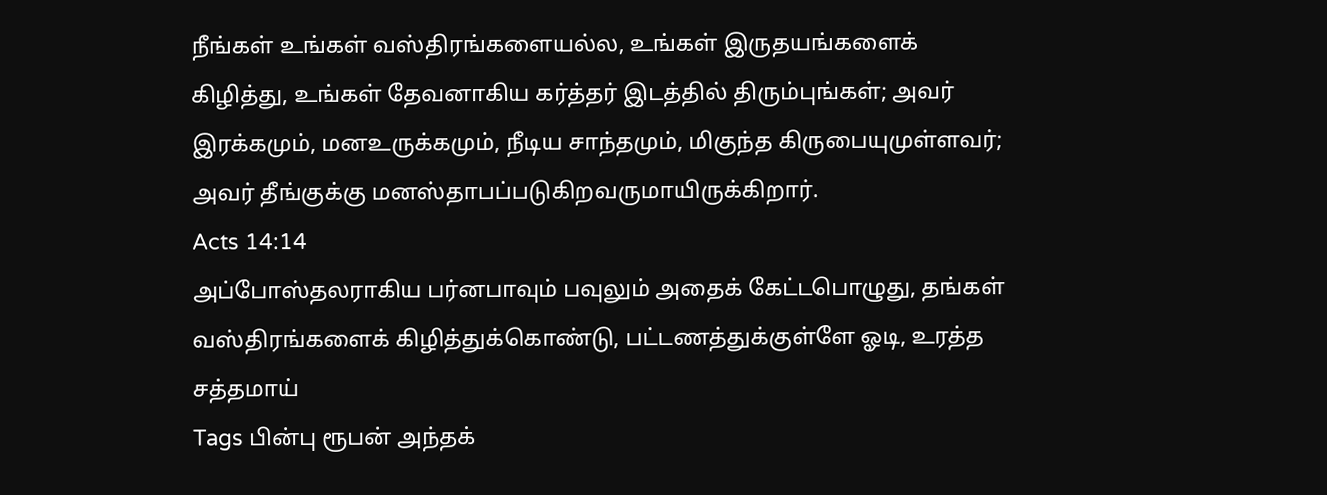நீங்கள் உங்கள் வஸ்திரங்களையல்ல, உங்கள் இருதயங்களைக் கிழித்து, உங்கள் தேவனாகிய கர்த்தர் இடத்தில் திரும்புங்கள்; அவர் இரக்கமும், மனஉருக்கமும், நீடிய சாந்தமும், மிகுந்த கிருபையுமுள்ளவர்; அவர் தீங்குக்கு மனஸ்தாபப்படுகிறவருமாயிருக்கிறார்.
Acts 14:14
அப்போஸ்தலராகிய பர்னபாவும் பவுலும் அதைக் கேட்டபொழுது, தங்கள் வஸ்திரங்களைக் கிழித்துக்கொண்டு, பட்டணத்துக்குள்ளே ஓடி, உரத்த சத்தமாய்
Tags பின்பு ரூபன் அந்தக்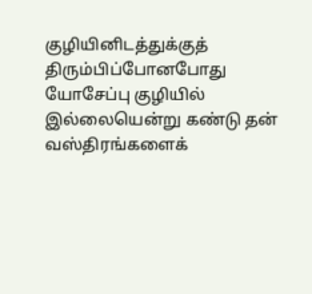குழியினிடத்துக்குத் திரும்பிப்போனபோது யோசேப்பு குழியில் இல்லையென்று கண்டு தன் வஸ்திரங்களைக்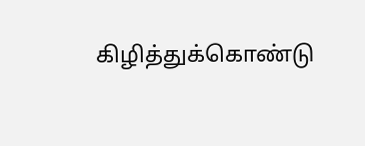கிழித்துக்கொண்டு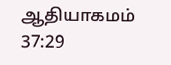ஆதியாகமம் 37:29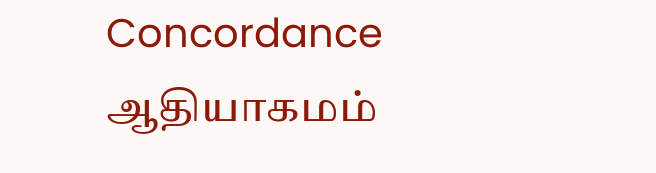Concordance ஆதியாகமம்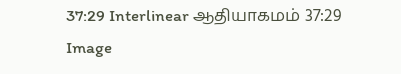37:29 Interlinear ஆதியாகமம் 37:29 Image